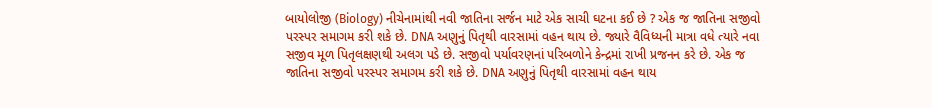બાયોલોજી (Biology) નીચેનામાંથી નવી જાતિના સર્જન માટે એક સાચી ઘટના કઈ છે ? એક જ જાતિના સજીવો પરસ્પર સમાગમ કરી શકે છે. DNA અણુનું પિતૃથી વારસામાં વહન થાય છે. જ્યારે વૈવિધ્યની માત્રા વધે ત્યારે નવા સજીવ મૂળ પિતૃલક્ષણથી અલગ પડે છે. સજીવો પર્યાવરણનાં પરિબળોને કેન્દ્રમાં રાખી પ્રજનન કરે છે. એક જ જાતિના સજીવો પરસ્પર સમાગમ કરી શકે છે. DNA અણુનું પિતૃથી વારસામાં વહન થાય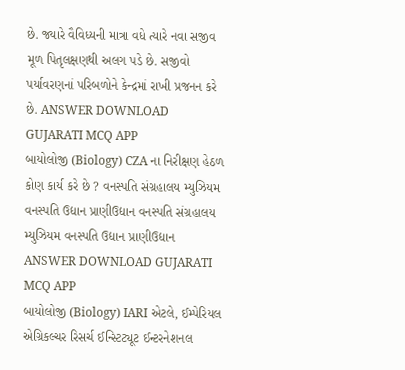છે. જ્યારે વૈવિધ્યની માત્રા વધે ત્યારે નવા સજીવ મૂળ પિતૃલક્ષણથી અલગ પડે છે. સજીવો પર્યાવરણનાં પરિબળોને કેન્દ્રમાં રાખી પ્રજનન કરે છે. ANSWER DOWNLOAD GUJARATI MCQ APP
બાયોલોજી (Biology) CZA ના નિરીક્ષણ હેઠળ કોણ કાર્ય કરે છે ? વનસ્પતિ સંગ્રહાલય મ્યુઝિયમ વનસ્પતિ ઉદ્યાન પ્રાણીઉદ્યાન વનસ્પતિ સંગ્રહાલય મ્યુઝિયમ વનસ્પતિ ઉદ્યાન પ્રાણીઉદ્યાન ANSWER DOWNLOAD GUJARATI MCQ APP
બાયોલોજી (Biology) IARI એટલે, ઈમ્પેરિયલ એગ્રિકલ્ચર રિસર્ચ ઈન્સ્ટિટ્યૂટ ઈન્ટરનેશનલ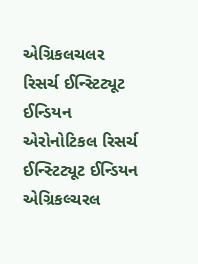એગ્રિકલચલર રિસર્ચ ઈન્સ્ટિટ્યૂટ ઈન્ડિયન એરોનોટિકલ રિસર્ચ ઈન્સ્ટિટ્યૂટ ઈન્ડિયન એગ્રિકલ્ચરલ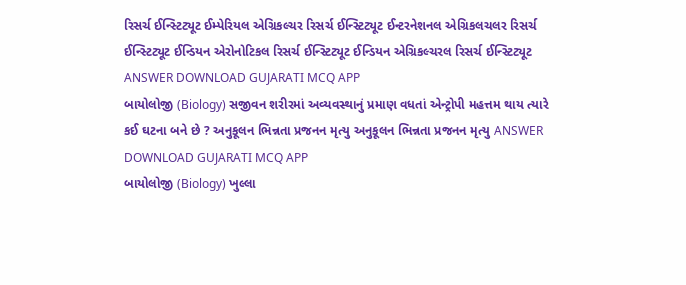રિસર્ચ ઈન્સ્ટિટ્યૂટ ઈમ્પેરિયલ એગ્રિકલ્ચર રિસર્ચ ઈન્સ્ટિટ્યૂટ ઈન્ટરનેશનલ એગ્રિકલચલર રિસર્ચ ઈન્સ્ટિટ્યૂટ ઈન્ડિયન એરોનોટિકલ રિસર્ચ ઈન્સ્ટિટ્યૂટ ઈન્ડિયન એગ્રિકલ્ચરલ રિસર્ચ ઈન્સ્ટિટ્યૂટ ANSWER DOWNLOAD GUJARATI MCQ APP
બાયોલોજી (Biology) સજીવન શરીરમાં અવ્યવસ્થાનું પ્રમાણ વધતાં એન્ટ્રોપી મહત્તમ થાય ત્યારે કઈ ઘટના બને છે ? અનુકૂલન ભિન્નતા પ્રજનન મૃત્યુ અનુકૂલન ભિન્નતા પ્રજનન મૃત્યુ ANSWER DOWNLOAD GUJARATI MCQ APP
બાયોલોજી (Biology) ખુલ્લા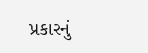પ્રકારનું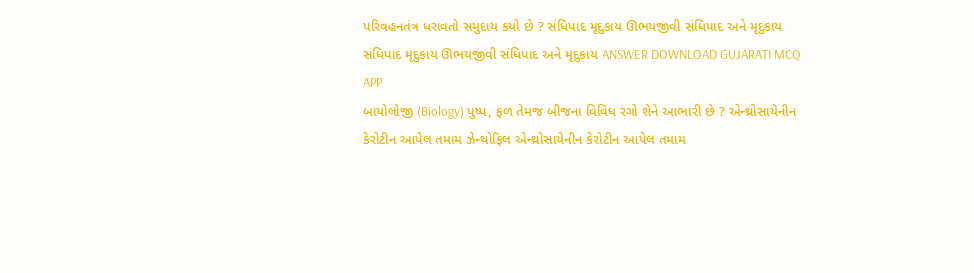પરિવહનતંત્ર ધરાવતો સમુદાય કયો છે ? સંધિપાદ મૃદુકાય ઊભયજીવી સંધિપાદ અને મૃદુકાય સંધિપાદ મૃદુકાય ઊભયજીવી સંધિપાદ અને મૃદુકાય ANSWER DOWNLOAD GUJARATI MCQ APP
બાયોલોજી (Biology) પુષ્પ, ફળ તેમજ બીજના વિવિધ રંગો શેને આભારી છે ? એન્થ્રોસાયેનીન કેરોટીન આપેલ તમામ ઝેન્થોફિલ એન્થ્રોસાયેનીન કેરોટીન આપેલ તમામ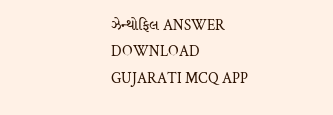ઝેન્થોફિલ ANSWER DOWNLOAD GUJARATI MCQ APP